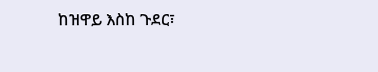ከዝዋይ እስከ ጉደር፣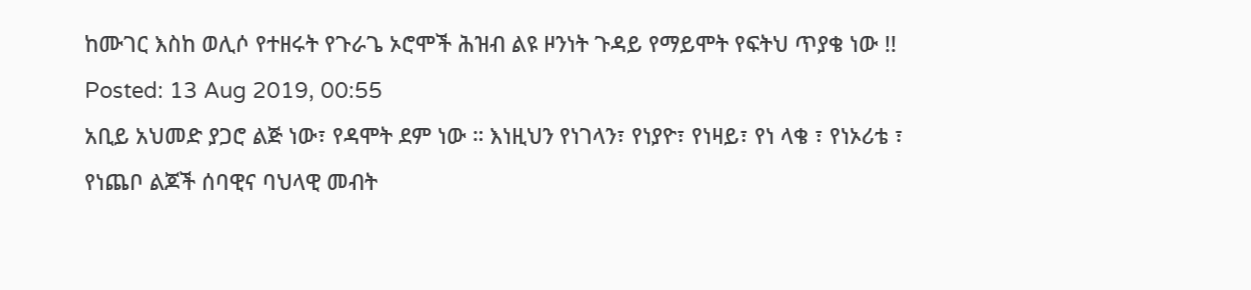ከሙገር እስከ ወሊሶ የተዘሩት የጉራጌ ኦሮሞች ሕዝብ ልዩ ዞንነት ጉዳይ የማይሞት የፍትህ ጥያቄ ነው !!
Posted: 13 Aug 2019, 00:55
አቢይ አህመድ ያጋሮ ልጅ ነው፣ የዳሞት ደም ነው ። እነዚህን የነገላን፣ የነያዮ፣ የነዛይ፣ የነ ላቄ ፣ የነኦሪቴ ፣ የነጨቦ ልጆች ሰባዊና ባህላዊ መብት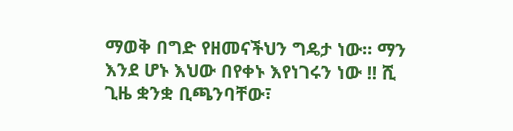ማወቅ በግድ የዘመናችህን ግዴታ ነው። ማን እንደ ሆኑ እህው በየቀኑ እየነገሩን ነው !! ሺ ጊዜ ቋንቋ ቢጫንባቸው፣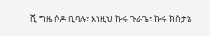ሺ ግዜ ሶዶ ቢባሉ፣ እነዚህ ኩሩ ጉራጌ፣ ኩሩ ክስታኔ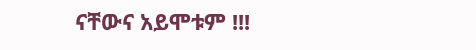ናቸውና አይሞቱም !!!